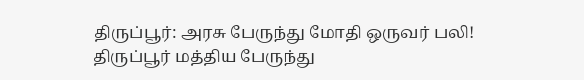திருப்பூர்: அரசு பேருந்து மோதி ஒருவர் பலி!
திருப்பூர் மத்திய பேருந்து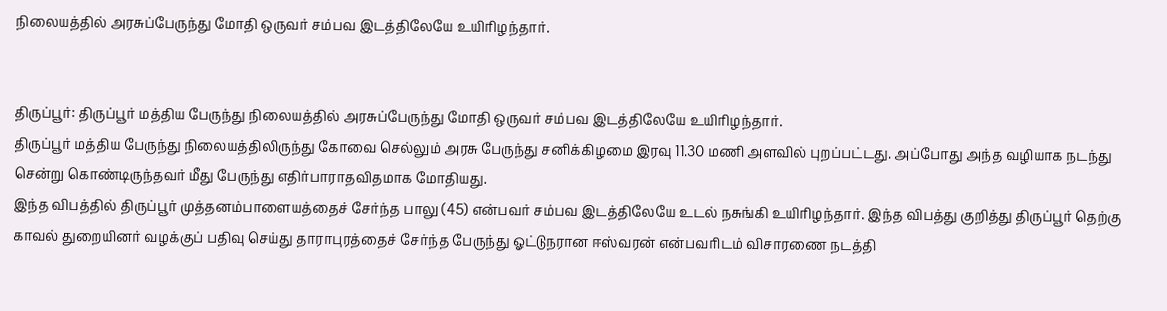நிலையத்தில் அரசுப்பேருந்து மோதி ஒருவர் சம்பவ இடத்திலேயே உயிரிழந்தார்.


திருப்பூர்: திருப்பூர் மத்திய பேருந்து நிலையத்தில் அரசுப்பேருந்து மோதி ஒருவர் சம்பவ இடத்திலேயே உயிரிழந்தார்.
திருப்பூர் மத்திய பேருந்து நிலையத்திலிருந்து கோவை செல்லும் அரசு பேருந்து சனிக்கிழமை இரவு 11.30 மணி அளவில் புறப்பட்டது. அப்போது அந்த வழியாக நடந்து சென்று கொண்டிருந்தவர் மீது பேருந்து எதிர்பாராதவிதமாக மோதியது.
இந்த விபத்தில் திருப்பூர் முத்தனம்பாளையத்தைச் சேர்ந்த பாலு (45) என்பவர் சம்பவ இடத்திலேயே உடல் நசுங்கி உயிரிழந்தார். இந்த விபத்து குறித்து திருப்பூர் தெற்கு காவல் துறையினர் வழக்குப் பதிவு செய்து தாராபுரத்தைச் சேர்ந்த பேருந்து ஓட்டுநரான ஈஸ்வரன் என்பவரிடம் விசாரணை நடத்தி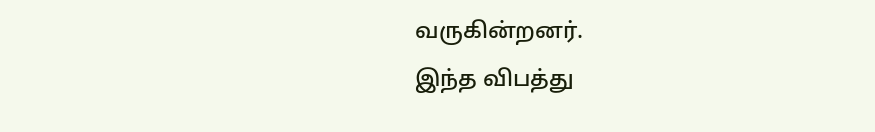வருகின்றனர்.
இந்த விபத்து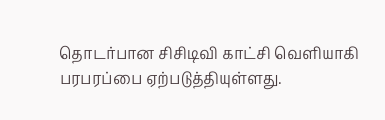தொடர்பான சிசிடிவி காட்சி வெளியாகி பரபரப்பை ஏற்படுத்தியுள்ளது.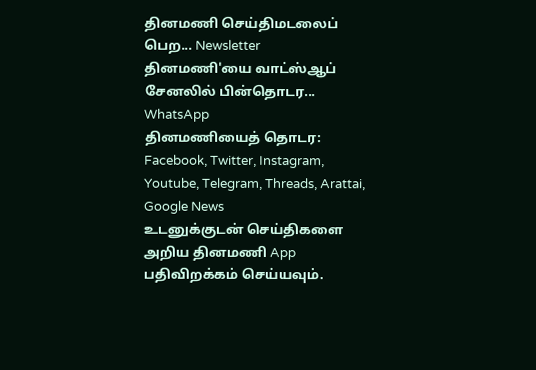தினமணி செய்திமடலைப் பெற... Newsletter
தினமணி'யை வாட்ஸ்ஆப் சேனலில் பின்தொடர... WhatsApp
தினமணியைத் தொடர: Facebook, Twitter, Instagram, Youtube, Telegram, Threads, Arattai, Google News
உடனுக்குடன் செய்திகளை அறிய தினமணி App பதிவிறக்கம் செய்யவும்.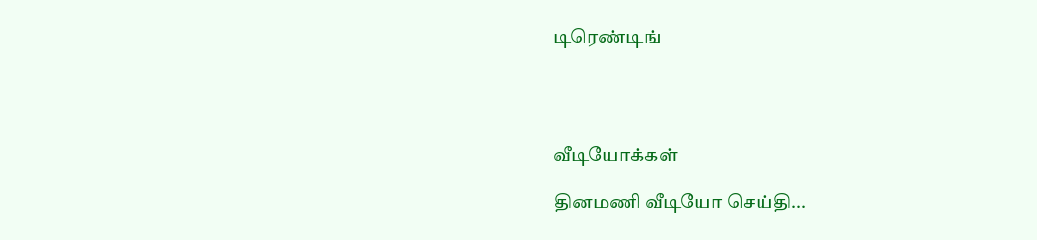டிரெண்டிங்




வீடியோக்கள்

தினமணி வீடியோ செய்தி...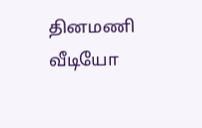தினமணி வீடியோ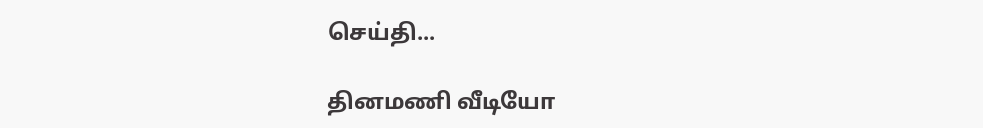செய்தி...

தினமணி வீடியோ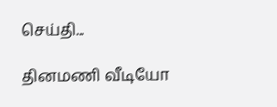செய்தி...

தினமணி வீடியோ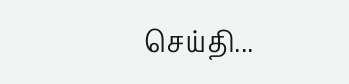செய்தி...